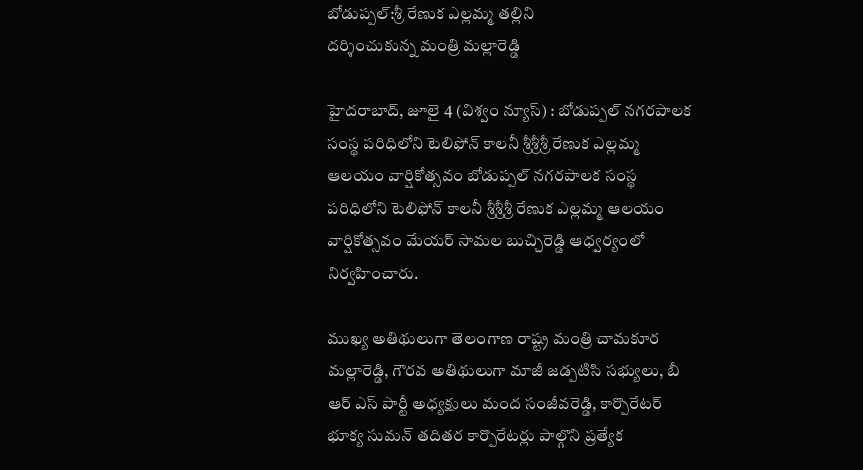బోడుప్పల్:శ్రీ రేణుక ఎల్లమ్మ తల్లిని
దర్శించుకున్న మంత్రి మల్లారెడ్డి

హైదరాబాద్, జూలై 4 (విశ్వం న్యూస్) : బోడుప్పల్ నగరపాలక సంస్థ పరిధిలోని టెలిఫోన్ కాలనీ శ్రీశ్రీశ్రీ రేణుక ఎల్లమ్మ ఆలయం వార్షికోత్సవం బోడుప్పల్ నగరపాలక సంస్థ పరిధిలోని టెలిఫోన్ కాలనీ శ్రీశ్రీశ్రీ రేణుక ఎల్లమ్మ ఆలయం వార్షికోత్సవం మేయర్ సామల బుచ్చిరెడ్డి ఆధ్వర్యంలో నిర్వహించారు.

ముఖ్య అతిథులుగా తెలంగాణ రాష్ట్ర మంత్రి చామకూర మల్లారెడ్డి, గౌరవ అతిథులుగా మాజీ జడ్పటిసి సభ్యులు, బీ ఆర్ ఎస్ పార్టీ అధ్యక్షులు మంద సంజీవరెడ్డి, కార్పొరేటర్ భూక్య సుమన్ తదితర కార్పొరేటర్లు పాల్గొని ప్రత్యేక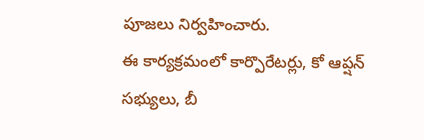పూజలు నిర్వహించారు.
ఈ కార్యక్రమంలో కార్పొరేటర్లు, కో ఆప్షన్ సభ్యులు, బీ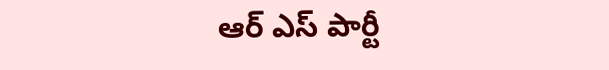ఆర్ ఎస్ పార్టీ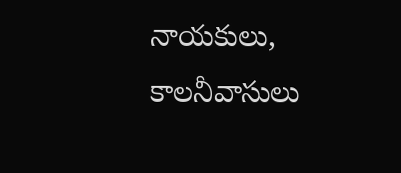నాయకులు, కాలనీవాసులు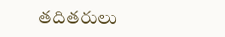తదితరులు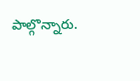పాల్గొన్నారు.